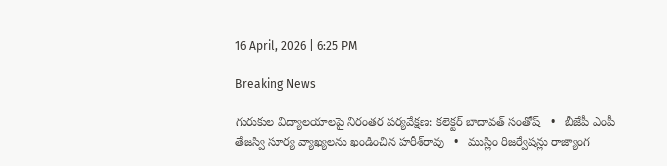16 April, 2026 | 6:25 PM

Breaking News

గురుకుల విద్యాలయాలపై నిరంతర పర్యవేక్షణ: కలెక్టర్ బాదావత్ సంతోష్   •   బీజేపీ ఎంపీ తేజస్వి సూర్య వ్యాఖ్యలను ఖండించిన హరీశ్‌రావు   •   ముస్లిం రిజర్వేషన్లు రాజ్యాంగ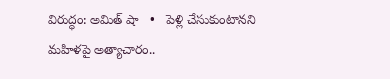విరుద్ధం: అమిత్ షా   •   పెళ్లి చేసుకుంటానని మహిళపై అత్యాచారం..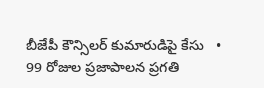బీజేపీ కౌన్సిలర్ కుమారుడిపై కేసు   •   99 రోజుల ప్రజాపాలన ప్రగతి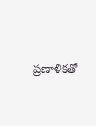ప్రణాళికతో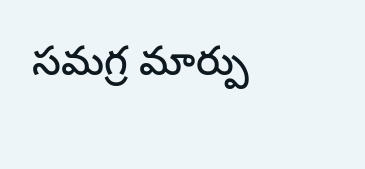సమగ్ర మార్పు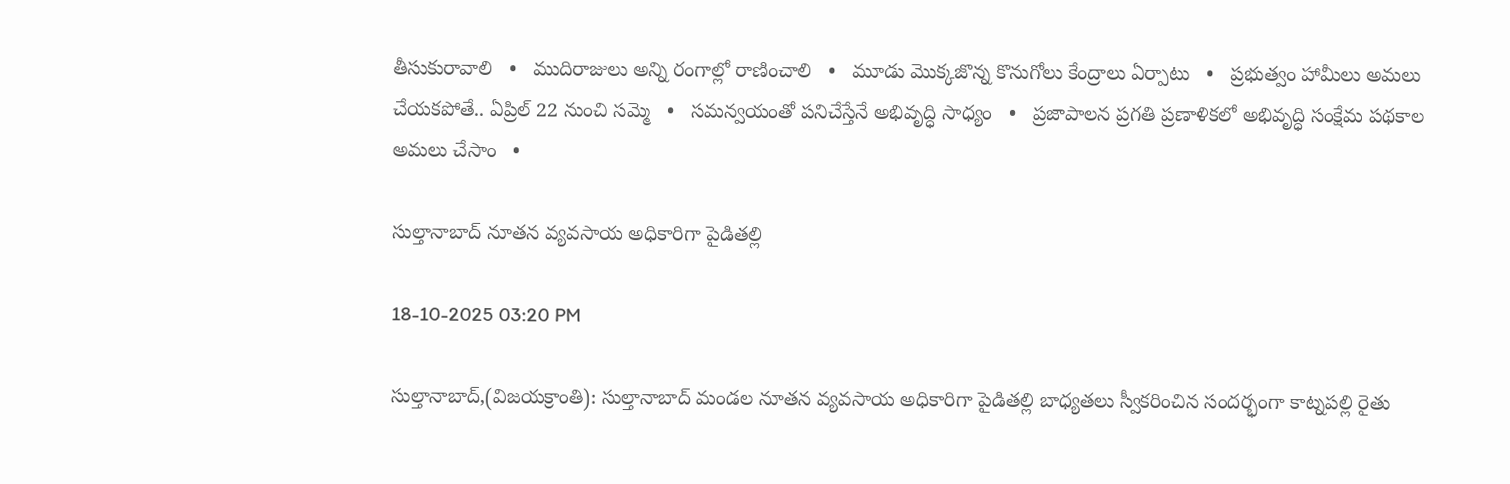తీసుకురావాలి   •   ముదిరాజులు అన్ని రంగాల్లో రాణించాలి   •   మూడు మొక్కజొన్న కొనుగోలు కేంద్రాలు ఏర్పాటు   •   ప్రభుత్వం హామీలు అమలు చేయకపోతే.. ఏప్రిల్ 22 నుంచి సమ్మె   •   సమన్వయంతో పనిచేస్తేనే అభివృద్ధి సాధ్యం   •   ప్రజాపాలన ప్రగతి ప్రణాళికలో అభివృద్ధి సంక్షేమ పథకాల అమలు చేసాం   •

సుల్తానాబాద్ నూత‌న వ్య‌వ‌సాయ అధికారిగా పైడిత‌ల్లి

18-10-2025 03:20 PM

సుల్తానాబాద్,(విజయక్రాంతి): సుల్తానాబాద్ మండ‌ల నూత‌న వ్య‌వ‌సాయ అధికారిగా పైడిత‌ల్లి బాధ్య‌త‌లు స్వీక‌రించిన సంద‌ర్భంగా కాట్న‌ప‌ల్లి రైతు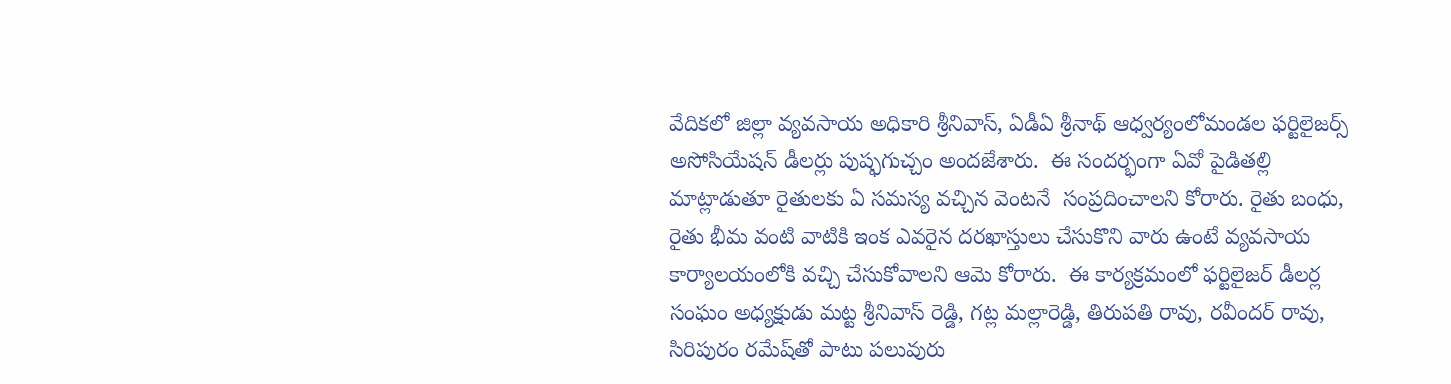వేదిక‌లో జిల్లా వ్య‌వ‌సాయ అధికారి శ్రీ‌నివాస్‌, ఏడీఏ శ్రీ‌నాథ్ ఆధ్వ‌ర్యంలోమండ‌ల ఫ‌ర్టిలైజ‌ర్స్ అసోసియేష‌న్ డీలర్లు పుష్ఫ‌గుచ్చం అంద‌జేశారు.  ఈ సంద‌ర్భంగా ఏవో పైడిత‌ల్లి మాట్లాడుతూ రైతుల‌కు ఏ స‌మ‌స్య వ‌చ్చిన వెంట‌నే  సంప్ర‌దించాల‌ని కోరారు. రైతు బంధు, రైతు భీమ వంటి వాటికి ఇంక ఎవ‌రైన ద‌ర‌ఖాస్తులు చేసుకొని వారు ఉంటే వ్య‌వ‌సాయ కార్యాల‌యంలోకి వ‌చ్చి చేసుకోవాల‌ని ఆమె కోరారు.  ఈ కార్య‌క్ర‌మంలో ఫ‌ర్టిలైజ‌ర్ డీల‌ర్ల సంఘం అధ్య‌క్షుడు మ‌ట్ట శ్రీ‌నివాస్ రెడ్డి, గ‌ట్ల మ‌ల్లారెడ్డి, తిరుప‌తి రావు, ర‌వీంద‌ర్ రావు, సిరిపురం ర‌మేష్‌తో పాటు ప‌లువురు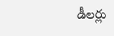డీల‌ర్లు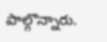పాల్గొన్నారు.